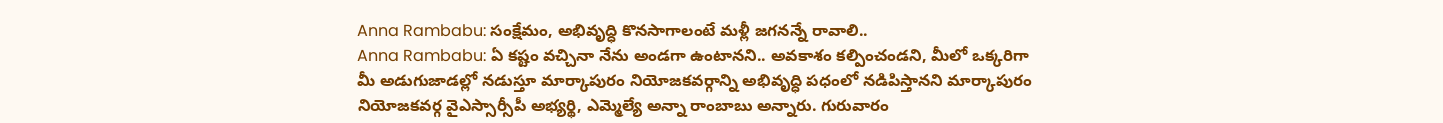Anna Rambabu: సంక్షేమం, అభివృద్ధి కొనసాగాలంటే మళ్లీ జగనన్నే రావాలి..
Anna Rambabu: ఏ కష్టం వచ్చినా నేను అండగా ఉంటానని.. అవకాశం కల్పించండని, మీలో ఒక్కరిగా మీ అడుగుజాడల్లో నడుస్తూ మార్కాపురం నియోజకవర్గాన్ని అభివృద్ధి పధంలో నడిపిస్తానని మార్కాపురం నియోజకవర్గ వైఎస్సార్సీపీ అభ్యర్థి, ఎమ్మెల్యే అన్నా రాంబాబు అన్నారు. గురువారం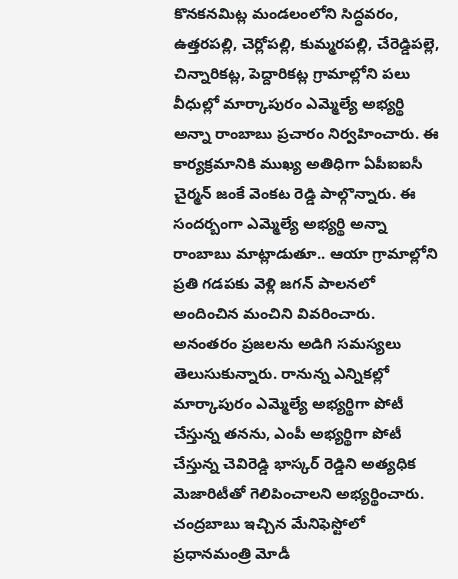కొనకనమిట్ల మండలంలోని సిద్ధవరం, ఉత్తరపల్లి, చెర్లోపల్లి, కుమ్మరపల్లి, చేరెడ్డిపల్లె, చిన్నారికట్ల, పెద్దారికట్ల గ్రామాల్లోని పలు వీధుల్లో మార్కాపురం ఎమ్మెల్యే అభ్యర్థి అన్నా రాంబాబు ప్రచారం నిర్వహించారు. ఈ కార్యక్రమానికి ముఖ్య అతిధిగా ఏపీఐఐసీ చైర్మన్ జంకే వెంకట రెడ్డి పాల్గొన్నారు. ఈ సందర్బంగా ఎమ్మెల్యే అభ్యర్థి అన్నా రాంబాబు మాట్లాడుతూ.. ఆయా గ్రామాల్లోని ప్రతి గడపకు వెళ్లి జగన్ పాలనలో అందించిన మంచిని వివరించారు. అనంతరం ప్రజలను అడిగి సమస్యలు తెలుసుకున్నారు. రానున్న ఎన్నికల్లో మార్కాపురం ఎమ్మెల్యే అభ్యర్థిగా పోటీ చేస్తున్న తనను, ఎంపీ అభ్యర్థిగా పోటీ చేస్తున్న చెవిరెడ్డి భాస్కర్ రెడ్డిని అత్యధిక మెజారిటీతో గెలిపించాలని అభ్యర్థించారు.
చంద్రబాబు ఇచ్చిన మేనిఫెస్టోలో ప్రధానమంత్రి మోడీ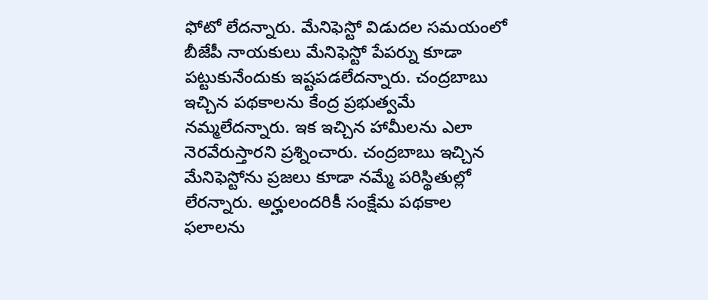ఫోటో లేదన్నారు. మేనిఫెస్టో విడుదల సమయంలో బీజేపీ నాయకులు మేనిఫెస్టో పేపర్ను కూడా పట్టుకునేందుకు ఇష్టపడలేదన్నారు. చంద్రబాబు ఇచ్చిన పథకాలను కేంద్ర ప్రభుత్వమే నమ్మలేదన్నారు. ఇక ఇచ్చిన హామీలను ఎలా నెరవేరుస్తారని ప్రశ్నించారు. చంద్రబాబు ఇచ్చిన మేనిఫెస్టోను ప్రజలు కూడా నమ్మే పరిస్థితుల్లో లేరన్నారు. అర్హులందరికీ సంక్షేమ పథకాల ఫలాలను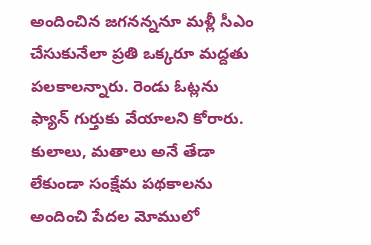అందించిన జగనన్ననూ మళ్లీ సీఎం చేసుకునేలా ప్రతి ఒక్కరూ మద్దతు పలకాలన్నారు. రెండు ఓట్లను ఫ్యాన్ గుర్తుకు వేయాలని కోరారు. కులాలు, మతాలు అనే తేడా లేకుండా సంక్షేమ పథకాలను అందించి పేదల మోములో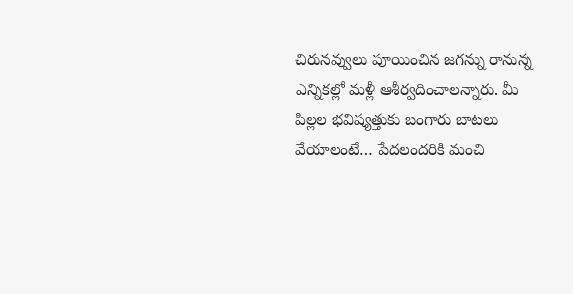చిరునవ్వులు పూయించిన జగన్ను రానున్న ఎన్నికల్లో మళ్లీ ఆశీర్వదించాలన్నారు. మీ పిల్లల భవిష్యత్తుకు బంగారు బాటలు వేయాలంటే… పేదలందరికి మంచి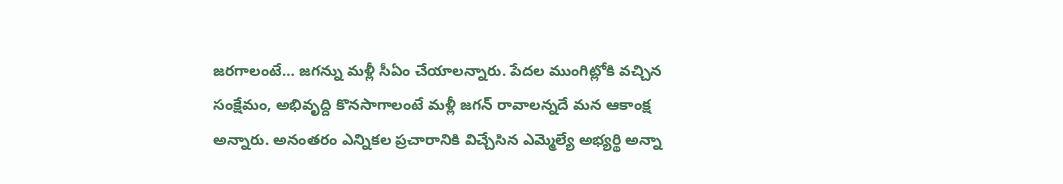జరగాలంటే… జగన్ను మళ్లీ సీఏం చేయాలన్నారు. పేదల ముంగిట్లోకి వచ్చిన సంక్షేమం, అభివృద్ది కొనసాగాలంటే మళ్లీ జగన్ రావాలన్నదే మన ఆకాంక్ష అన్నారు. అనంతరం ఎన్నికల ప్రచారానికి విచ్చేసిన ఎమ్మెల్యే అభ్యర్థి అన్నా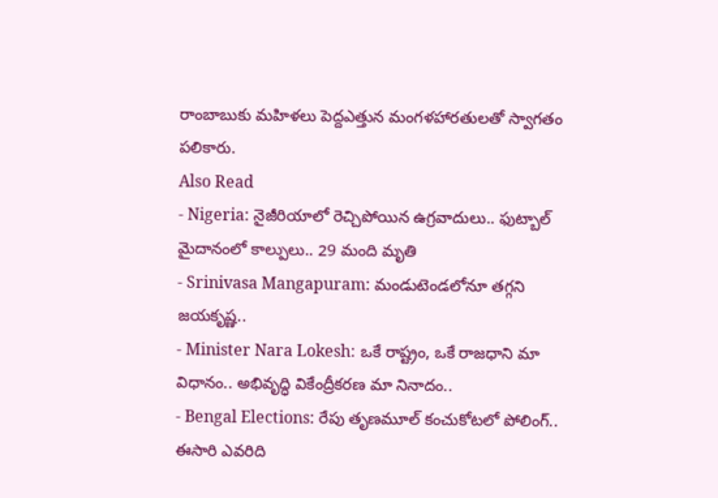రాంబాబుకు మహిళలు పెద్దఎత్తున మంగళహారతులతో స్వాగతం పలికారు.
Also Read
- Nigeria: నైజీరియాలో రెచ్చిపోయిన ఉగ్రవాదులు.. ఫుట్బాల్ మైదానంలో కాల్పులు.. 29 మంది మృతి
- Srinivasa Mangapuram: మండుటెండలోనూ తగ్గని జయకృష్ణ..
- Minister Nara Lokesh: ఒకే రాష్ట్రం, ఒకే రాజధాని మా విధానం.. అభివృద్ధి వికేంద్రీకరణ మా నినాదం..
- Bengal Elections: రేపు తృణమూల్ కంచుకోటలో పోలింగ్.. ఈసారి ఎవరిది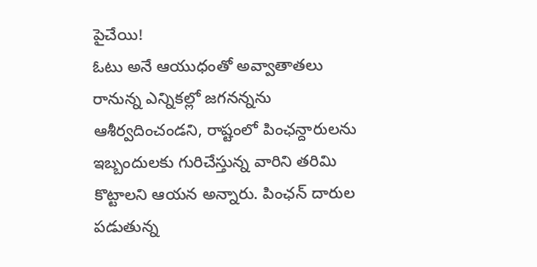పైచేయి!
ఓటు అనే ఆయుధంతో అవ్వాతాతలు రానున్న ఎన్నికల్లో జగనన్నను ఆశీర్వదించండని, రాష్టంలో పింఛన్దారులను ఇబ్బందులకు గురిచేస్తున్న వారిని తరిమి కొట్టాలని ఆయన అన్నారు. పింఛన్ దారుల పడుతున్న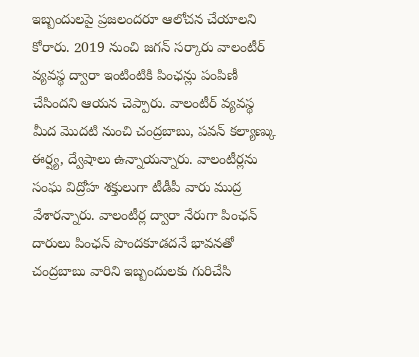ఇబ్బందులపై ప్రజలందరూ ఆలోచన చేయాలని కోరారు. 2019 నుంచి జగన్ సర్కారు వాలంటీర్ వ్యవస్థ ద్వారా ఇంటింటికి పింఛన్లు పంపిణీ చేసిందని ఆయన చెప్పారు. వాలంటీర్ వ్యవస్థ మీద మొదటి నుంచి చంద్రబాబు, పవన్ కల్యాణ్కు ఈర్ష్య, ద్వేషాలు ఉన్నాయన్నారు. వాలంటీర్లను సంఘ విద్రోహ శక్తులుగా టీడీపీ వారు ముద్ర వేశారన్నారు. వాలంటీర్ల ద్వారా నేరుగా పింఛన్ దారులు పింఛన్ పొందకూడదనే భావనతో చంద్రబాబు వారిని ఇబ్బందులకు గురిచేసి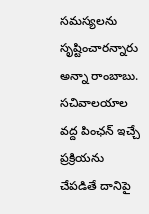సమస్యలను సృష్టించారన్నారు అన్నా రాంబాబు. సచివాలయాల వద్ద పింఛన్ ఇచ్చే ప్రక్రియను చేపడితే దానిపై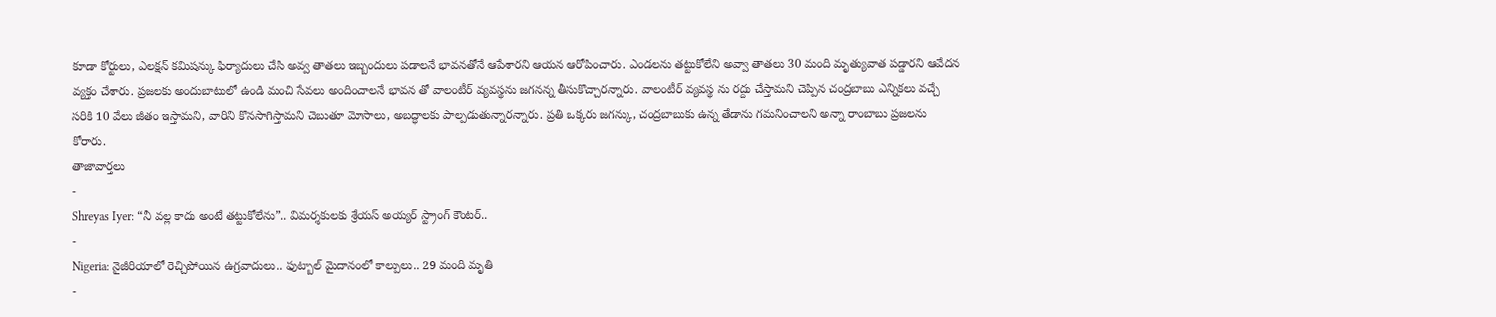కూడా కోర్టులు, ఎలక్షన్ కమిషన్కు ఫిర్యాదులు చేసి అవ్వ తాతలు ఇబ్బందులు పడాలనే భావనతోనే ఆపేశారని ఆయన ఆరోపించారు. ఎండలను తట్టుకోలేని అవ్వా తాతలు 30 మంది మృత్యువాత పడ్డారని ఆవేదన వ్యక్తం చేశారు. ప్రజలకు అందుబాటులో ఉండి మంచి సేవలు అందించాలనే భావన తో వాలంటీర్ వ్యవస్థను జగనన్న తీసుకొచ్చారన్నారు. వాలంటీర్ వ్యవస్థ ను రద్దు చేస్తామని చెప్పిన చంద్రబాబు ఎన్నికలు వచ్చే సరికి 10 వేలు జీతం ఇస్తామని, వారిని కొనసాగిస్తామని చెబుతూ మోసాలు, అబద్ధాలకు పాల్పడుతున్నారన్నారు. ప్రతి ఒక్కరు జగన్కు, చంద్రబాబుకు ఉన్న తేడాను గమనించాలని అన్నా రాంబాబు ప్రజలను కోరారు.
తాజావార్తలు
-
Shreyas Iyer: “నీ వల్ల కాదు అంటే తట్టుకోలేను”.. విమర్శకులకు శ్రేయస్ అయ్యర్ స్ట్రాంగ్ కౌంటర్..
-
Nigeria: నైజీరియాలో రెచ్చిపోయిన ఉగ్రవాదులు.. ఫుట్బాల్ మైదానంలో కాల్పులు.. 29 మంది మృతి
-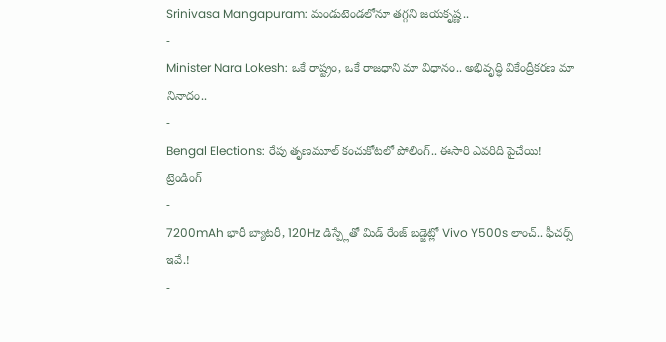Srinivasa Mangapuram: మండుటెండలోనూ తగ్గని జయకృష్ణ..
-
Minister Nara Lokesh: ఒకే రాష్ట్రం, ఒకే రాజధాని మా విధానం.. అభివృద్ధి వికేంద్రీకరణ మా నినాదం..
-
Bengal Elections: రేపు తృణమూల్ కంచుకోటలో పోలింగ్.. ఈసారి ఎవరిది పైచేయి!
ట్రెండింగ్
-
7200mAh భారీ బ్యాటరీ, 120Hz డిస్ప్లేతో మిడ్ రేంజ్ బడ్జెట్లో Vivo Y500s లాంచ్.. ఫీచర్స్ ఇవే.!
-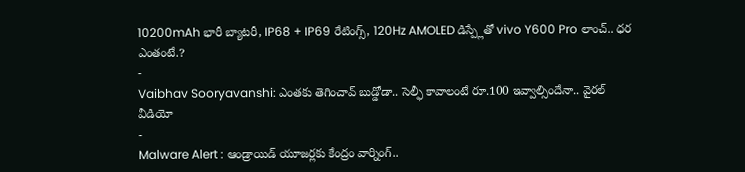10200mAh భారీ బ్యాటరీ, IP68 + IP69 రేటింగ్స్, 120Hz AMOLED డిస్ప్లేతో vivo Y600 Pro లాంచ్.. ధర ఎంతంటే.?
-
Vaibhav Sooryavanshi: ఎంతకు తెగించావ్ బుడ్డోడా.. సెల్ఫీ కావాలంటే రూ.100 ఇవ్వాల్సిందేనా.. వైరల్ వీడియో
-
Malware Alert : ఆండ్రాయిడ్ యూజర్లకు కేంద్రం వార్నింగ్..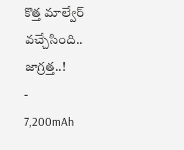కొత్త మాల్వేర్ వచ్చేసింది.. జాగ్రత్త..!
-
7,200mAh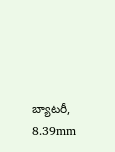బ్యాటరీ, 8.39mm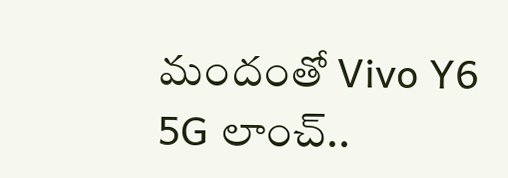మందంతో Vivo Y6 5G లాంచ్..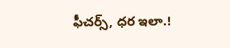ఫీచర్స్, ధర ఇలా.!